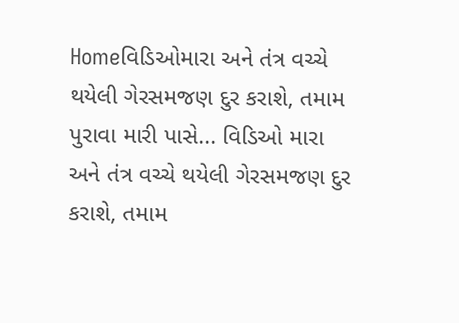Homeવિડિઓમારા અને તંત્ર વચ્ચે થયેલી ગેરસમજણ દુર કરાશે, તમામ પુરાવા મારી પાસે... વિડિઓ મારા અને તંત્ર વચ્ચે થયેલી ગેરસમજણ દુર કરાશે, તમામ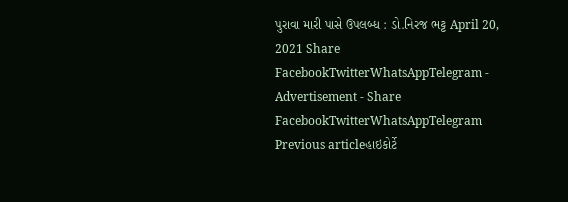પુરાવા મારી પાસે ઉપલબ્ધ : ડો.નિરજ ભટ્ટ April 20, 2021 Share FacebookTwitterWhatsAppTelegram - Advertisement - Share FacebookTwitterWhatsAppTelegram Previous articleહાઇકોર્ટે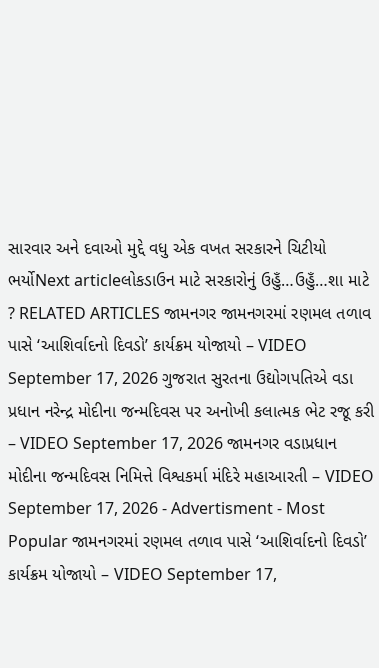સારવાર અને દવાઓ મુદ્દે વધુ એક વખત સરકારને ચિટીયો ભર્યોNext articleલોકડાઉન માટે સરકારોનું ઉહુઁ…ઉહુઁ…શા માટે ? RELATED ARTICLES જામનગર જામનગરમાં રણમલ તળાવ પાસે ‘આશિર્વાદનો દિવડો’ કાર્યક્રમ યોજાયો – VIDEO September 17, 2026 ગુજરાત સુરતના ઉદ્યોગપતિએ વડા પ્રધાન નરેન્દ્ર મોદીના જન્મદિવસ પર અનોખી કલાત્મક ભેટ રજૂ કરી – VIDEO September 17, 2026 જામનગર વડાપ્રધાન મોદીના જન્મદિવસ નિમિત્તે વિશ્વકર્મા મંદિરે મહાઆરતી – VIDEO September 17, 2026 - Advertisment - Most Popular જામનગરમાં રણમલ તળાવ પાસે ‘આશિર્વાદનો દિવડો’ કાર્યક્રમ યોજાયો – VIDEO September 17,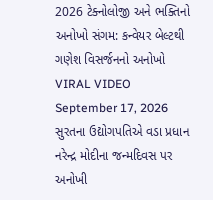2026 ટેક્નોલોજી અને ભક્તિનો અનોખો સંગમ: કન્વેયર બેલ્ટથી ગણેશ વિસર્જનનો અનોખો VIRAL VIDEO September 17, 2026 સુરતના ઉદ્યોગપતિએ વડા પ્રધાન નરેન્દ્ર મોદીના જન્મદિવસ પર અનોખી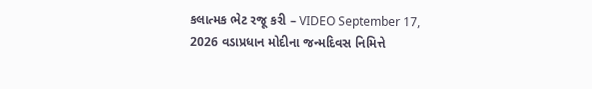કલાત્મક ભેટ રજૂ કરી – VIDEO September 17, 2026 વડાપ્રધાન મોદીના જન્મદિવસ નિમિત્તે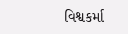વિશ્વકર્મા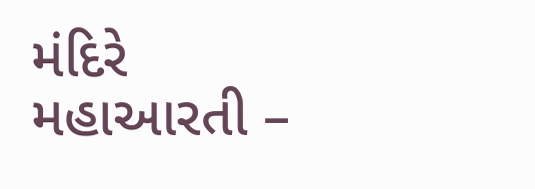મંદિરે મહાઆરતી –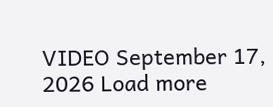VIDEO September 17, 2026 Load more